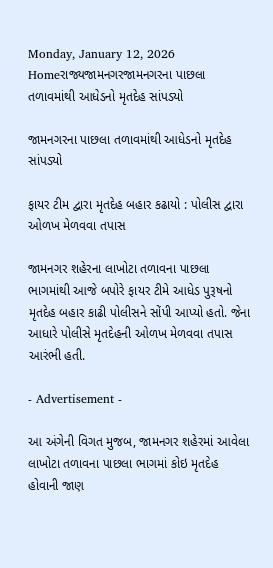Monday, January 12, 2026
Homeરાજ્યજામનગરજામનગરના પાછલા તળાવમાંથી આધેડનો મૃતદેહ સાંપડ્યો

જામનગરના પાછલા તળાવમાંથી આધેડનો મૃતદેહ સાંપડ્યો

ફાયર ટીમ દ્વારા મૃતદેહ બહાર કઢાયો : પોલીસ દ્વારા ઓળખ મેળવવા તપાસ

જામનગર શહેરના લાખોટા તળાવના પાછલા ભાગમાંથી આજે બપોરે ફાયર ટીમે આધેડ પુરૂષનો મૃતદેહ બહાર કાઢી પોલીસને સોંપી આપ્યો હતો. જેના આધારે પોલીસે મૃતદેહની ઓળખ મેળવવા તપાસ આરંભી હતી.

- Advertisement -

આ અંગેની વિગત મુજબ, જામનગર શહેરમાં આવેલા લાખોટા તળાવના પાછલા ભાગમાં કોઇ મૃતદેહ હોવાની જાણ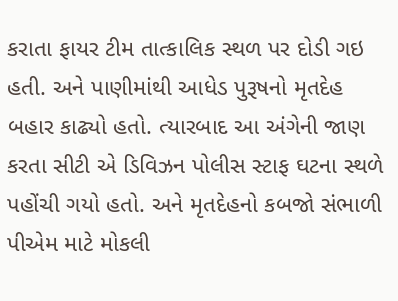કરાતા ફાયર ટીમ તાત્કાલિક સ્થળ પર દોડી ગઇ હતી. અને પાણીમાંથી આધેડ પુરૂષનો મૃતદેહ બહાર કાઢ્યો હતો. ત્યારબાદ આ અંગેની જાણ કરતા સીટી એ ડિવિઝન પોલીસ સ્ટાફ ઘટના સ્થળે પહોંચી ગયો હતો. અને મૃતદેહનો કબજો સંભાળી પીએમ માટે મોકલી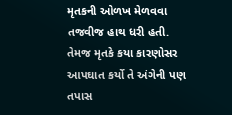મૃતકની ઓળખ મેળવવા તજવીજ હાથ ધરી હતી. તેમજ મૃતકે કયા કારણોસર આપઘાત કર્યો તે અંગેની પણ તપાસ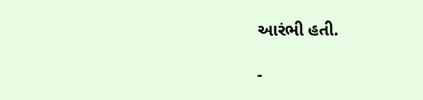આરંભી હતી.

-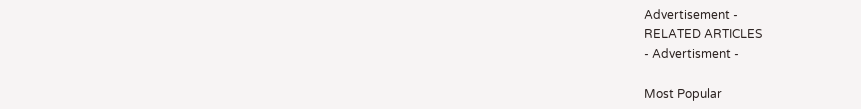Advertisement -
RELATED ARTICLES
- Advertisment -

Most Popular